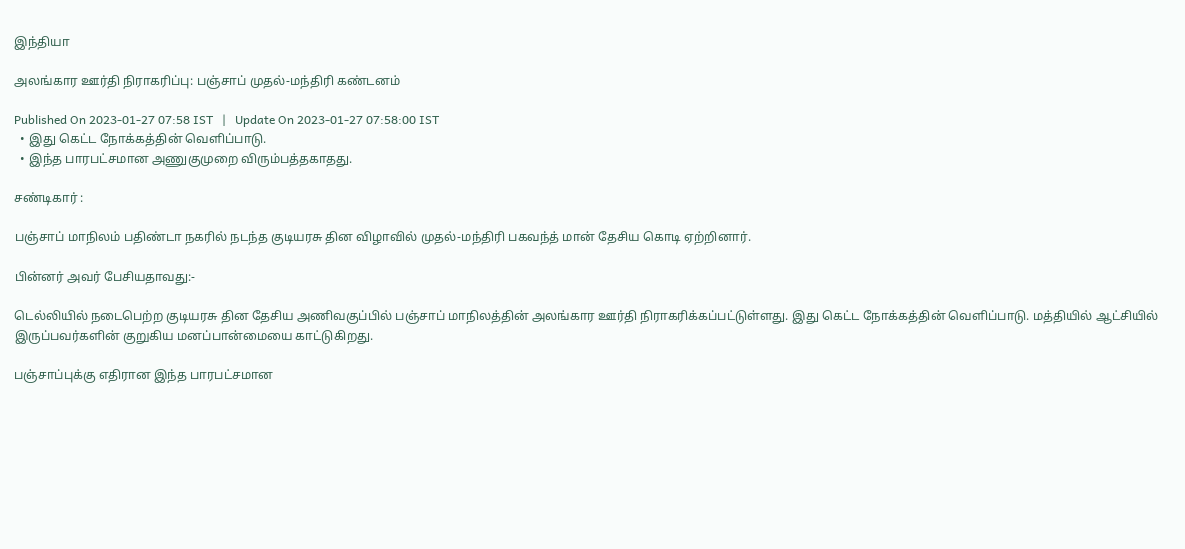இந்தியா

அலங்கார ஊர்தி நிராகரிப்பு: பஞ்சாப் முதல்-மந்திரி கண்டனம்

Published On 2023-01-27 07:58 IST   |   Update On 2023-01-27 07:58:00 IST
  • இது கெட்ட நோக்கத்தின் வெளிப்பாடு.
  • இந்த பாரபட்சமான அணுகுமுறை விரும்பத்தகாதது.

சண்டிகார் :

பஞ்சாப் மாநிலம் பதிண்டா நகரில் நடந்த குடியரசு தின விழாவில் முதல்-மந்திரி பகவந்த் மான் தேசிய கொடி ஏற்றினார்.

பின்னர் அவர் பேசியதாவது:-

டெல்லியில் நடைபெற்ற குடியரசு தின தேசிய அணிவகுப்பில் பஞ்சாப் மாநிலத்தின் அலங்கார ஊர்தி நிராகரிக்கப்பட்டுள்ளது. இது கெட்ட நோக்கத்தின் வெளிப்பாடு. மத்தியில் ஆட்சியில் இருப்பவர்களின் குறுகிய மனப்பான்மையை காட்டுகிறது.

பஞ்சாப்புக்கு எதிரான இந்த பாரபட்சமான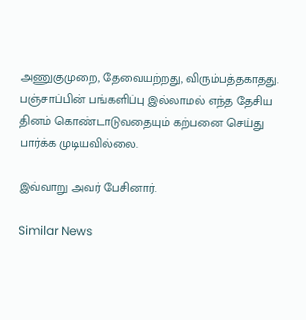அணுகுமுறை, தேவையற்றது, விரும்பத்தகாதது. பஞ்சாப்பின் பங்களிப்பு இல்லாமல் எந்த தேசிய தினம் கொண்டாடுவதையும் கற்பனை செய்து பார்க்க முடியவில்லை.

இவ்வாறு அவர் பேசினார்.

Similar News